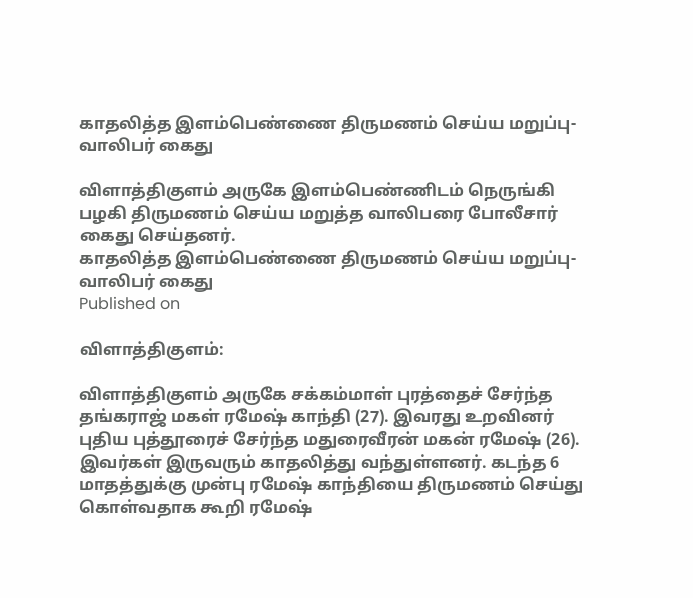காதலித்த இளம்பெண்ணை திருமணம் செய்ய மறுப்பு- வாலிபர் கைது

விளாத்திகுளம் அருகே இளம்பெண்ணிடம் நெருங்கி பழகி திருமணம் செய்ய மறுத்த வாலிபரை போலீசார் கைது செய்தனர்.
காதலித்த இளம்பெண்ணை திருமணம் செய்ய மறுப்பு- வாலிபர் கைது
Published on

விளாத்திகுளம்:

விளாத்திகுளம் அருகே சக்கம்மாள் புரத்தைச் சேர்ந்த தங்கராஜ் மகள் ரமேஷ் காந்தி (27). இவரது உறவினர் புதிய புத்தூரைச் சேர்ந்த மதுரைவீரன் மகன் ரமேஷ் (26). இவர்கள் இருவரும் காதலித்து வந்துள்ளனர். கடந்த 6 மாதத்துக்கு முன்பு ரமேஷ் காந்தியை திருமணம் செய்து கொள்வதாக கூறி ரமேஷ்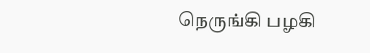நெருங்கி பழகி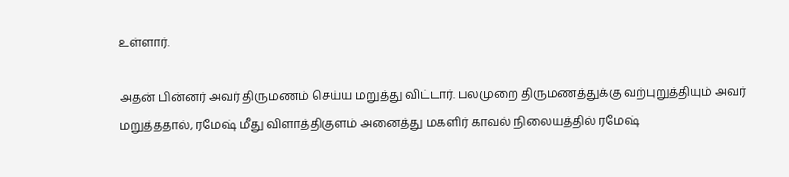உள்ளார்.

அதன் பின்னர் அவர் திருமணம் செய்ய மறுத்து விட்டார். பலமுறை திருமணத்துக்கு வற்புறுத்தியும் அவர் மறுத்ததால், ரமேஷ் மீது விளாத்திகுளம் அனைத்து மகளிர் காவல் நிலையத்தில் ரமேஷ்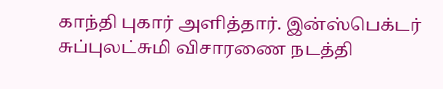காந்தி புகார் அளித்தார். இன்ஸ்பெக்டர் சுப்புலட்சுமி விசாரணை நடத்தி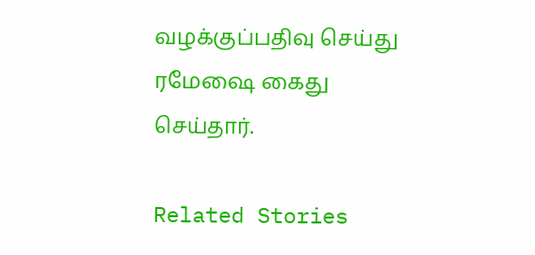வழக்குப்பதிவு செய்து ரமேஷை கைது செய்தார்.

Related Stories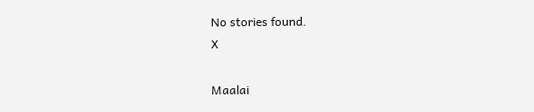No stories found.
X

Maalai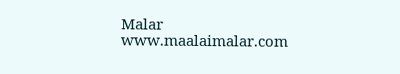Malar
www.maalaimalar.com